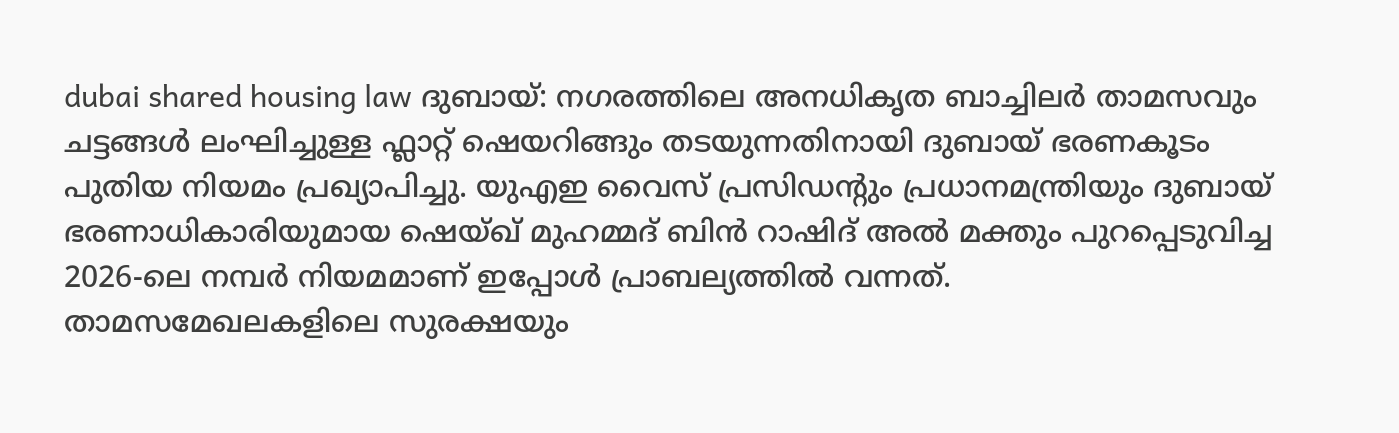dubai shared housing law ദുബായ്: നഗരത്തിലെ അനധികൃത ബാച്ചിലർ താമസവും ചട്ടങ്ങൾ ലംഘിച്ചുള്ള ഫ്ലാറ്റ് ഷെയറിങ്ങും തടയുന്നതിനായി ദുബായ് ഭരണകൂടം പുതിയ നിയമം പ്രഖ്യാപിച്ചു. യുഎഇ വൈസ് പ്രസിഡന്റും പ്രധാനമന്ത്രിയും ദുബായ് ഭരണാധികാരിയുമായ ഷെയ്ഖ് മുഹമ്മദ് ബിൻ റാഷിദ് അൽ മക്തും പുറപ്പെടുവിച്ച 2026-ലെ നമ്പർ നിയമമാണ് ഇപ്പോൾ പ്രാബല്യത്തിൽ വന്നത്. താമസമേഖലകളിലെ സുരക്ഷയും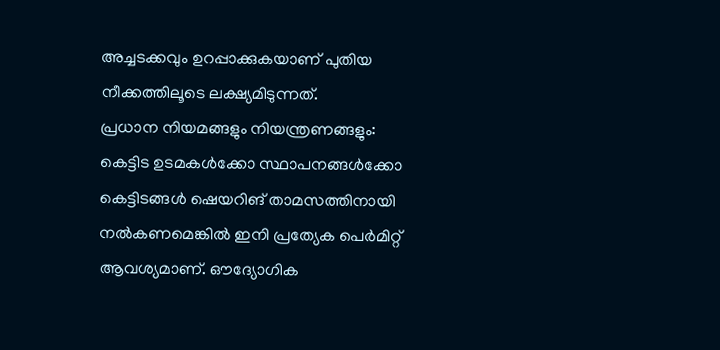അച്ചടക്കവും ഉറപ്പാക്കുകയാണ് പുതിയ നീക്കത്തിലൂടെ ലക്ഷ്യമിടുന്നത്.
പ്രധാന നിയമങ്ങളും നിയന്ത്രണങ്ങളും:
കെട്ടിട ഉടമകൾക്കോ സ്ഥാപനങ്ങൾക്കോ കെട്ടിടങ്ങൾ ഷെയറിങ് താമസത്തിനായി നൽകണമെങ്കിൽ ഇനി പ്രത്യേക പെർമിറ്റ് ആവശ്യമാണ്. ഔദ്യോഗിക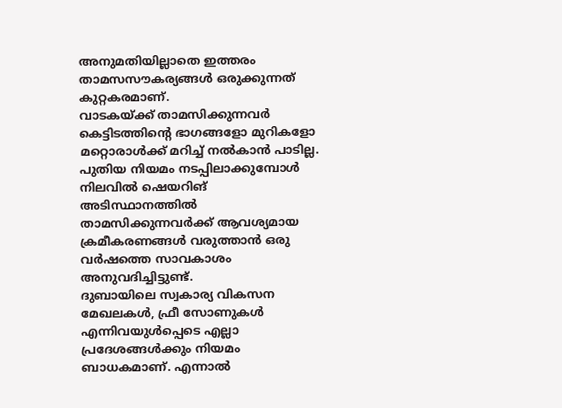അനുമതിയില്ലാതെ ഇത്തരം താമസസൗകര്യങ്ങൾ ഒരുക്കുന്നത് കുറ്റകരമാണ്.
വാടകയ്ക്ക് താമസിക്കുന്നവർ കെട്ടിടത്തിന്റെ ഭാഗങ്ങളോ മുറികളോ മറ്റൊരാൾക്ക് മറിച്ച് നൽകാൻ പാടില്ല.
പുതിയ നിയമം നടപ്പിലാക്കുമ്പോൾ നിലവിൽ ഷെയറിങ് അടിസ്ഥാനത്തിൽ താമസിക്കുന്നവർക്ക് ആവശ്യമായ ക്രമീകരണങ്ങൾ വരുത്താൻ ഒരു വർഷത്തെ സാവകാശം അനുവദിച്ചിട്ടുണ്ട്.
ദുബായിലെ സ്വകാര്യ വികസന മേഖലകൾ, ഫ്രീ സോണുകൾ എന്നിവയുൾപ്പെടെ എല്ലാ പ്രദേശങ്ങൾക്കും നിയമം ബാധകമാണ്. എന്നാൽ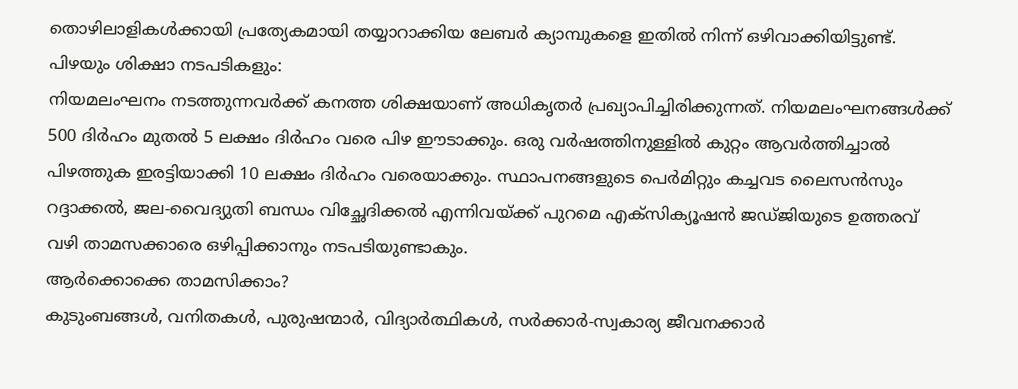തൊഴിലാളികൾക്കായി പ്രത്യേകമായി തയ്യാറാക്കിയ ലേബർ ക്യാമ്പുകളെ ഇതിൽ നിന്ന് ഒഴിവാക്കിയിട്ടുണ്ട്.
പിഴയും ശിക്ഷാ നടപടികളും:
നിയമലംഘനം നടത്തുന്നവർക്ക് കനത്ത ശിക്ഷയാണ് അധികൃതർ പ്രഖ്യാപിച്ചിരിക്കുന്നത്. നിയമലംഘനങ്ങൾക്ക് 500 ദിർഹം മുതൽ 5 ലക്ഷം ദിർഹം വരെ പിഴ ഈടാക്കും. ഒരു വർഷത്തിനുള്ളിൽ കുറ്റം ആവർത്തിച്ചാൽ പിഴത്തുക ഇരട്ടിയാക്കി 10 ലക്ഷം ദിർഹം വരെയാക്കും. സ്ഥാപനങ്ങളുടെ പെർമിറ്റും കച്ചവട ലൈസൻസും റദ്ദാക്കൽ, ജല-വൈദ്യുതി ബന്ധം വിച്ഛേദിക്കൽ എന്നിവയ്ക്ക് പുറമെ എക്സിക്യൂഷൻ ജഡ്ജിയുടെ ഉത്തരവ് വഴി താമസക്കാരെ ഒഴിപ്പിക്കാനും നടപടിയുണ്ടാകും.
ആർക്കൊക്കെ താമസിക്കാം?
കുടുംബങ്ങൾ, വനിതകൾ, പുരുഷന്മാർ, വിദ്യാർത്ഥികൾ, സർക്കാർ-സ്വകാര്യ ജീവനക്കാർ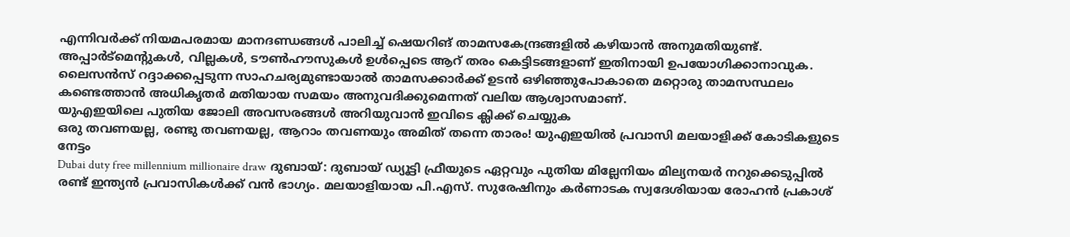എന്നിവർക്ക് നിയമപരമായ മാനദണ്ഡങ്ങൾ പാലിച്ച് ഷെയറിങ് താമസകേന്ദ്രങ്ങളിൽ കഴിയാൻ അനുമതിയുണ്ട്. അപ്പാർട്മെന്റുകൾ, വില്ലകൾ, ടൗൺഹൗസുകൾ ഉൾപ്പെടെ ആറ് തരം കെട്ടിടങ്ങളാണ് ഇതിനായി ഉപയോഗിക്കാനാവുക. ലൈസൻസ് റദ്ദാക്കപ്പെടുന്ന സാഹചര്യമുണ്ടായാൽ താമസക്കാർക്ക് ഉടൻ ഒഴിഞ്ഞുപോകാതെ മറ്റൊരു താമസസ്ഥലം കണ്ടെത്താൻ അധികൃതർ മതിയായ സമയം അനുവദിക്കുമെന്നത് വലിയ ആശ്വാസമാണ്.
യുഎഇയിലെ പുതിയ ജോലി അവസരങ്ങൾ അറിയുവാൻ ഇവിടെ ക്ലിക്ക് ചെയ്യുക
ഒരു തവണയല്ല, രണ്ടു തവണയല്ല, ആറാം തവണയും അമിത് തന്നെ താരം! യുഎഇയിൽ പ്രവാസി മലയാളിക്ക് കോടികളുടെ നേട്ടം
Dubai duty free millennium millionaire draw ദുബായ്: ദുബായ് ഡ്യൂട്ടി ഫ്രീയുടെ ഏറ്റവും പുതിയ മില്ലേനിയം മില്യനയർ നറുക്കെടുപ്പിൽ രണ്ട് ഇന്ത്യൻ പ്രവാസികൾക്ക് വൻ ഭാഗ്യം. മലയാളിയായ പി.എസ്. സുരേഷിനും കർണാടക സ്വദേശിയായ രോഹൻ പ്രകാശ്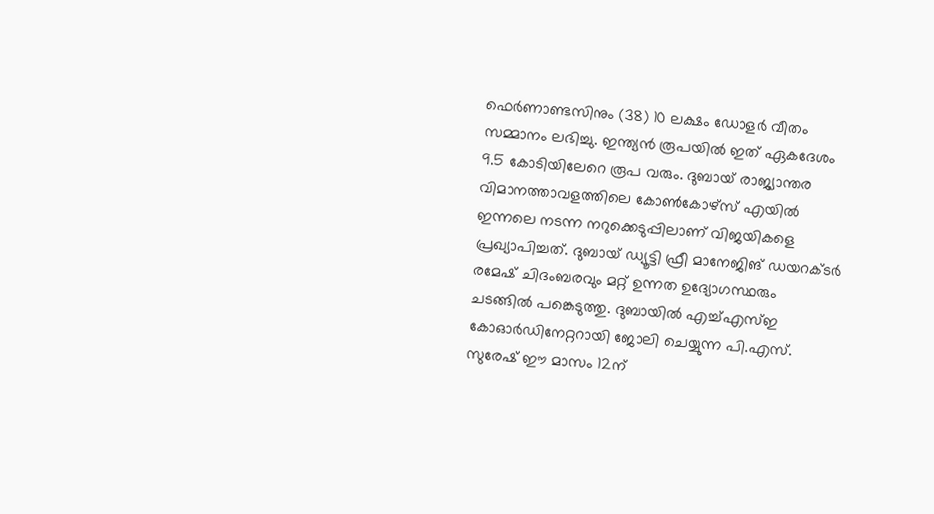ഫെർണാണ്ടസിനും (38) 10 ലക്ഷം ഡോളർ വീതം സമ്മാനം ലഭിച്ചു. ഇന്ത്യൻ രൂപയിൽ ഇത് ഏകദേശം 9.5 കോടിയിലേറെ രൂപ വരും. ദുബായ് രാജ്യാന്തര വിമാനത്താവളത്തിലെ കോൺകോഴ്സ് എയിൽ ഇന്നലെ നടന്ന നറുക്കെടുപ്പിലാണ് വിജയികളെ പ്രഖ്യാപിച്ചത്. ദുബായ് ഡ്യൂട്ടി ഫ്രീ മാനേജിങ് ഡയറക്ടർ രമേഷ് ചിദംബരവും മറ്റ് ഉന്നത ഉദ്യോഗസ്ഥരും ചടങ്ങിൽ പങ്കെടുത്തു. ദുബായിൽ എച്ച്എസ്ഇ കോഓർഡിനേറ്ററായി ജോലി ചെയ്യുന്ന പി.എസ്. സുരേഷ് ഈ മാസം 12ന്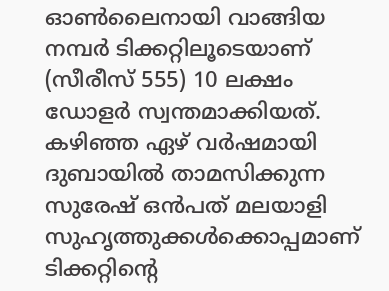ഓൺലൈനായി വാങ്ങിയ നമ്പർ ടിക്കറ്റിലൂടെയാണ് (സീരീസ് 555) 10 ലക്ഷം ഡോളർ സ്വന്തമാക്കിയത്. കഴിഞ്ഞ ഏഴ് വർഷമായി ദുബായിൽ താമസിക്കുന്ന സുരേഷ് ഒൻപത് മലയാളി സുഹൃത്തുക്കൾക്കൊപ്പമാണ് ടിക്കറ്റിന്റെ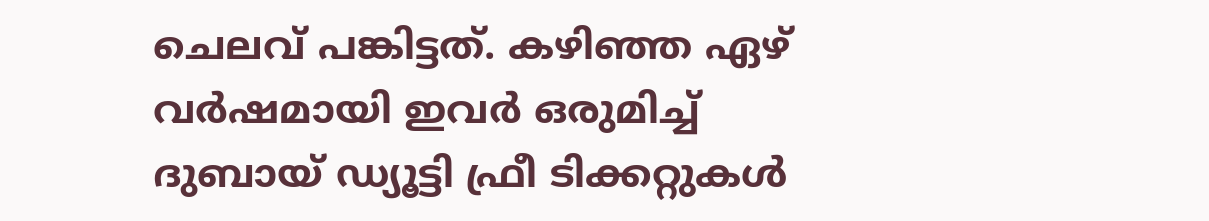ചെലവ് പങ്കിട്ടത്. കഴിഞ്ഞ ഏഴ് വർഷമായി ഇവർ ഒരുമിച്ച് ദുബായ് ഡ്യൂട്ടി ഫ്രീ ടിക്കറ്റുകൾ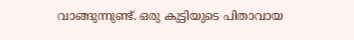വാങ്ങുന്നുണ്ട്. ഒരു കുട്ടിയുടെ പിതാവായ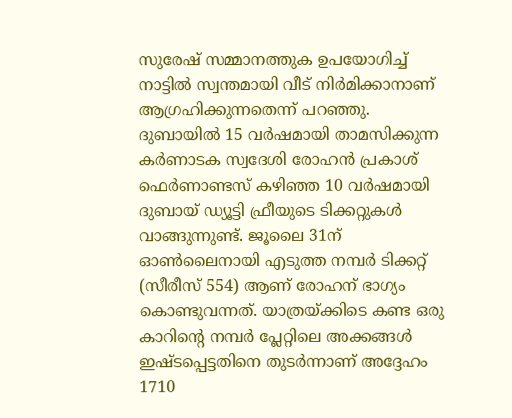സുരേഷ് സമ്മാനത്തുക ഉപയോഗിച്ച് നാട്ടിൽ സ്വന്തമായി വീട് നിർമിക്കാനാണ് ആഗ്രഹിക്കുന്നതെന്ന് പറഞ്ഞു. ദുബായിൽ 15 വർഷമായി താമസിക്കുന്ന കർണാടക സ്വദേശി രോഹൻ പ്രകാശ് ഫെർണാണ്ടസ് കഴിഞ്ഞ 10 വർഷമായി ദുബായ് ഡ്യൂട്ടി ഫ്രീയുടെ ടിക്കറ്റുകൾ വാങ്ങുന്നുണ്ട്. ജൂലൈ 31ന് ഓൺലൈനായി എടുത്ത നമ്പർ ടിക്കറ്റ് (സീരീസ് 554) ആണ് രോഹന് ഭാഗ്യം കൊണ്ടുവന്നത്. യാത്രയ്ക്കിടെ കണ്ട ഒരു കാറിന്റെ നമ്പർ പ്ലേറ്റിലെ അക്കങ്ങൾ ഇഷ്ടപ്പെട്ടതിനെ തുടർന്നാണ് അദ്ദേഹം 1710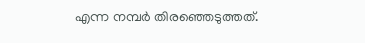എന്ന നമ്പർ തിരഞ്ഞെടുത്തത്.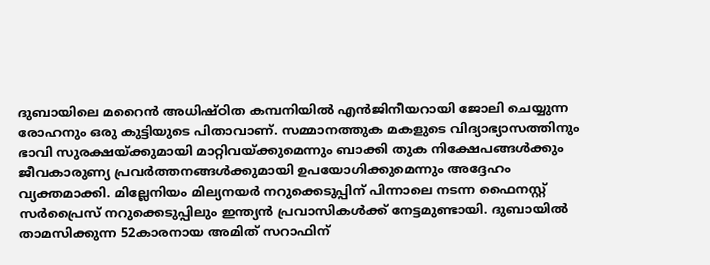ദുബായിലെ മറൈൻ അധിഷ്ഠിത കമ്പനിയിൽ എൻജിനീയറായി ജോലി ചെയ്യുന്ന രോഹനും ഒരു കുട്ടിയുടെ പിതാവാണ്. സമ്മാനത്തുക മകളുടെ വിദ്യാഭ്യാസത്തിനും ഭാവി സുരക്ഷയ്ക്കുമായി മാറ്റിവയ്ക്കുമെന്നും ബാക്കി തുക നിക്ഷേപങ്ങൾക്കും ജീവകാരുണ്യ പ്രവർത്തനങ്ങൾക്കുമായി ഉപയോഗിക്കുമെന്നും അദ്ദേഹം വ്യക്തമാക്കി. മില്ലേനിയം മില്യനയർ നറുക്കെടുപ്പിന് പിന്നാലെ നടന്ന ഫൈനസ്റ്റ് സർപ്രൈസ് നറുക്കെടുപ്പിലും ഇന്ത്യൻ പ്രവാസികൾക്ക് നേട്ടമുണ്ടായി. ദുബായിൽ താമസിക്കുന്ന 52കാരനായ അമിത് സറാഫിന്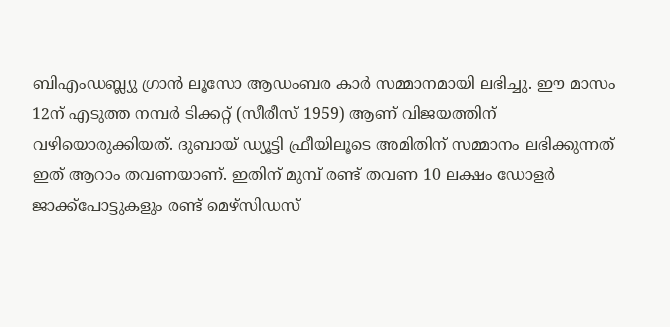ബിഎംഡബ്ല്യു ഗ്രാൻ ലൂസോ ആഡംബര കാർ സമ്മാനമായി ലഭിച്ചു. ഈ മാസം 12ന് എടുത്ത നമ്പർ ടിക്കറ്റ് (സീരീസ് 1959) ആണ് വിജയത്തിന് വഴിയൊരുക്കിയത്. ദുബായ് ഡ്യൂട്ടി ഫ്രീയിലൂടെ അമിതിന് സമ്മാനം ലഭിക്കുന്നത് ഇത് ആറാം തവണയാണ്. ഇതിന് മുമ്പ് രണ്ട് തവണ 10 ലക്ഷം ഡോളർ ജാക്ക്പോട്ടുകളും രണ്ട് മെഴ്സിഡസ്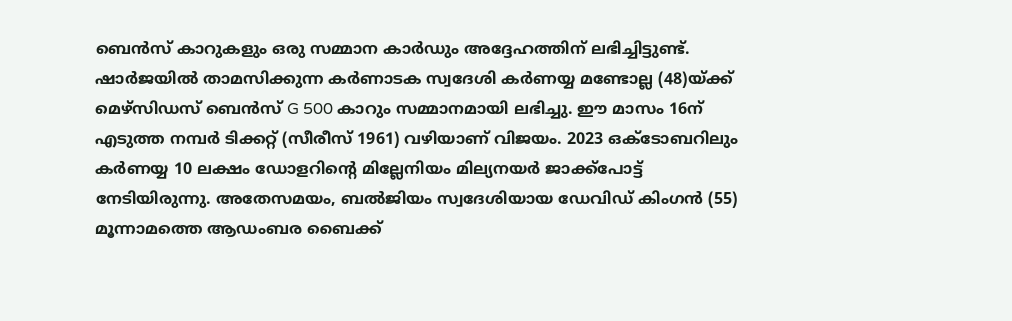ബെൻസ് കാറുകളും ഒരു സമ്മാന കാർഡും അദ്ദേഹത്തിന് ലഭിച്ചിട്ടുണ്ട്. ഷാർജയിൽ താമസിക്കുന്ന കർണാടക സ്വദേശി കർണയ്യ മണ്ടോല്ല (48)യ്ക്ക് മെഴ്സിഡസ് ബെൻസ് G 500 കാറും സമ്മാനമായി ലഭിച്ചു. ഈ മാസം 16ന് എടുത്ത നമ്പർ ടിക്കറ്റ് (സീരീസ് 1961) വഴിയാണ് വിജയം. 2023 ഒക്ടോബറിലും കർണയ്യ 10 ലക്ഷം ഡോളറിന്റെ മില്ലേനിയം മില്യനയർ ജാക്ക്പോട്ട് നേടിയിരുന്നു. അതേസമയം, ബൽജിയം സ്വദേശിയായ ഡേവിഡ് കിംഗൻ (55) മൂന്നാമത്തെ ആഡംബര ബൈക്ക്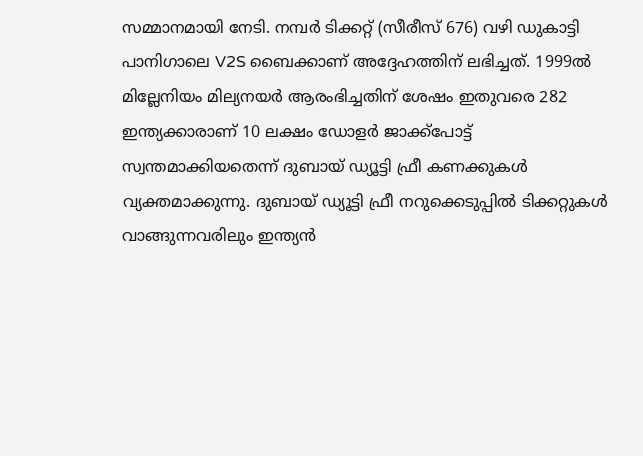സമ്മാനമായി നേടി. നമ്പർ ടിക്കറ്റ് (സീരീസ് 676) വഴി ഡുകാട്ടി പാനിഗാലെ V2S ബൈക്കാണ് അദ്ദേഹത്തിന് ലഭിച്ചത്. 1999ൽ മില്ലേനിയം മില്യനയർ ആരംഭിച്ചതിന് ശേഷം ഇതുവരെ 282 ഇന്ത്യക്കാരാണ് 10 ലക്ഷം ഡോളർ ജാക്ക്പോട്ട് സ്വന്തമാക്കിയതെന്ന് ദുബായ് ഡ്യൂട്ടി ഫ്രീ കണക്കുകൾ വ്യക്തമാക്കുന്നു. ദുബായ് ഡ്യൂട്ടി ഫ്രീ നറുക്കെടുപ്പിൽ ടിക്കറ്റുകൾ വാങ്ങുന്നവരിലും ഇന്ത്യൻ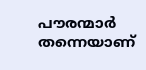പൗരന്മാർ തന്നെയാണ്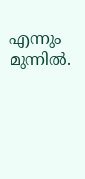എന്നും മുന്നിൽ.